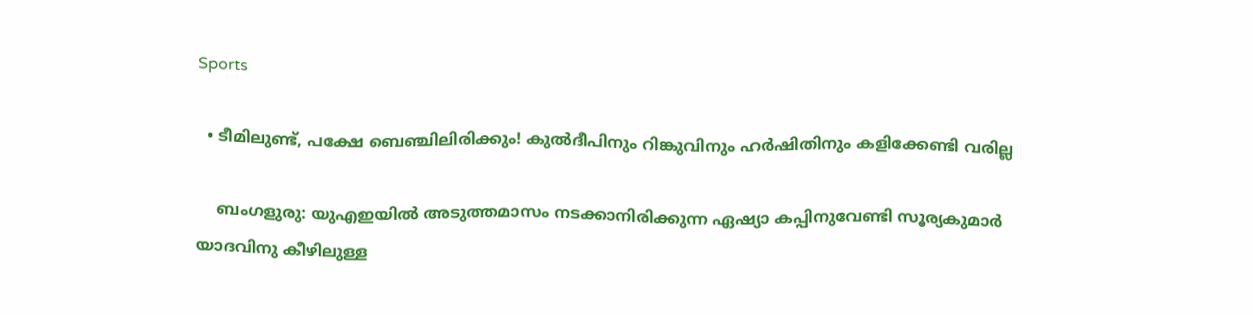Sports

  • ടീമിലുണ്ട്, പക്ഷേ ബെഞ്ചിലിരിക്കും! കുല്‍ദീപിനും റിങ്കുവിനും ഹര്‍ഷിതിനും കളിക്കേണ്ടി വരില്ല

    ബംഗളുരു: യുഎഇയില്‍ അടുത്തമാസം നടക്കാനിരിക്കുന്ന ഏഷ്യാ കപ്പിനുവേണ്ടി സൂര്യകുമാര്‍ യാദവിനു കീഴിലുള്ള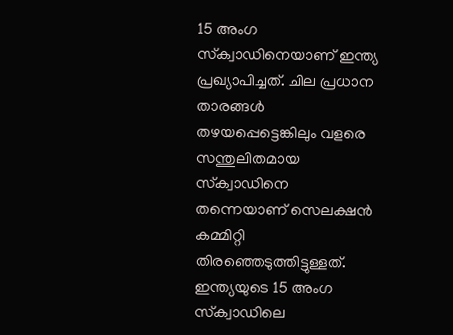15 അംഗ സ്‌ക്വാഡിനെയാണ് ഇന്ത്യ പ്രഖ്യാപിച്ചത്. ചില പ്രധാന താരങ്ങള്‍ തഴയപ്പെട്ടെങ്കിലും വളരെ സന്തുലിതമായ സ്‌ക്വാഡിനെ തന്നെയാണ് സെലക്ഷന്‍ കമ്മിറ്റി തിരഞ്ഞെടുത്തിട്ടുള്ളത്. ഇന്ത്യയുടെ 15 അംഗ സ്‌ക്വാഡിലെ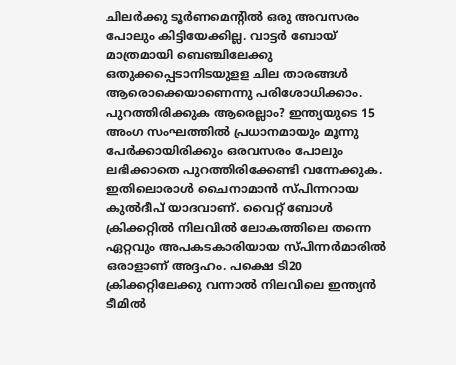ചിലര്‍ക്കു ടൂര്‍ണമെന്റില്‍ ഒരു അവസരം പോലും കിട്ടിയേക്കില്ല. വാട്ടര്‍ ബോയ് മാത്രമായി ബെഞ്ചിലേക്കു ഒതുക്കപ്പെടാനിടയുളള ചില താരങ്ങള്‍ ആരൊക്കെയാണെന്നു പരിശോധിക്കാം. പുറത്തിരിക്കുക ആരെല്ലാം? ഇന്ത്യയുടെ 15 അംഗ സംഘത്തില്‍ പ്രധാനമായും മൂന്നു പേര്‍ക്കായിരിക്കും ഒരവസരം പോലും ലഭിക്കാതെ പുറത്തിരിക്കേണ്ടി വന്നേക്കുക. ഇതിലൊരാള്‍ ചൈനാമാന്‍ സ്പിന്നറായ കുല്‍ദീപ് യാദവാണ്. വൈറ്റ് ബോള്‍ ക്രിക്കറ്റില്‍ നിലവില്‍ ലോകത്തിലെ തന്നെ ഏറ്റവും അപകടകാരിയായ സ്പിന്നര്‍മാരില്‍ ഒരാളാണ് അദ്ദഹം. പക്ഷെ ടി20 ക്രിക്കറ്റിലേക്കു വന്നാല്‍ നിലവിലെ ഇന്ത്യന്‍ ടീമില്‍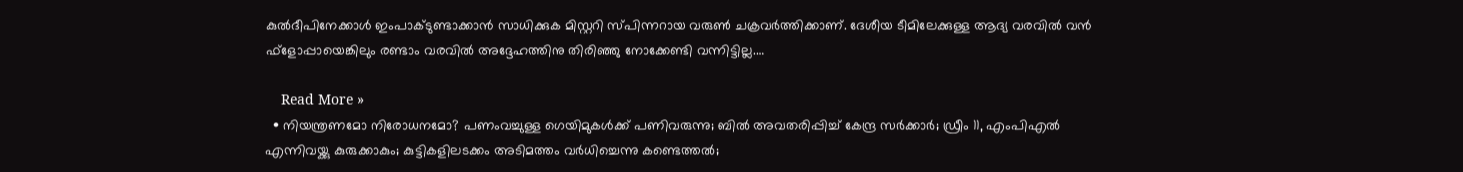കുല്‍ദീപിനേക്കാള്‍ ഇംപാക്ടുണ്ടാക്കാന്‍ സാധിക്കുക മിസ്റ്ററി സ്പിന്നറായ വരുണ്‍ ചക്രവര്‍ത്തിക്കാണ്. ദേശീയ ടീമിലേക്കുള്ള ആദ്യ വരവില്‍ വന്‍ ഫ്ളോപ്പായെങ്കിലും രണ്ടാം വരവില്‍ അദ്ദേഹത്തിനു തിരിഞ്ഞു നോക്കേണ്ടി വന്നിട്ടില്ല.…

    Read More »
  • നിയന്ത്രണമോ നിരോധനമോ? പണംവച്ചുള്ള ഗെയിമുകള്‍ക്ക് പണിവരുന്നു; ബില്‍ അവതരിപ്പിച്ച് കേന്ദ്ര സര്‍ക്കാര്‍; ഡ്രീം 11, എംപിഎല്‍ എന്നിവയ്ക്കു കുരുക്കാകും; കുട്ടികളിലടക്കം അടിമത്തം വര്‍ധിച്ചെന്നു കണ്ടെത്തല്‍;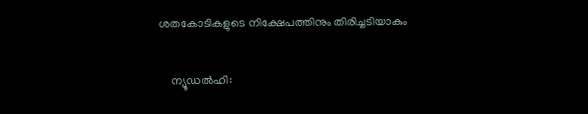ശതകോടികളുടെ നിക്ഷേപത്തിനും തിരിച്ചടിയാകും

    ന്യൂഡല്‍ഹി: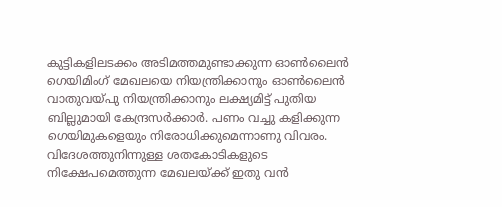കുട്ടികളിലടക്കം അടിമത്തമുണ്ടാക്കുന്ന ഓണ്‍ലൈന്‍ ഗെയിമിംഗ് മേഖലയെ നിയന്ത്രിക്കാനും ഓണ്‍ലൈന്‍ വാതുവയ്പു നിയന്ത്രിക്കാനും ലക്ഷ്യമിട്ട് പുതിയ ബില്ലുമായി കേന്ദ്രസര്‍ക്കാര്‍. പണം വച്ചു കളിക്കുന്ന ഗെയിമുകളെയും നിരോധിക്കുമെന്നാണു വിവരം. വിദേശത്തുനിന്നുള്ള ശതകോടികളുടെ നിക്ഷേപമെത്തുന്ന മേഖലയ്ക്ക് ഇതു വന്‍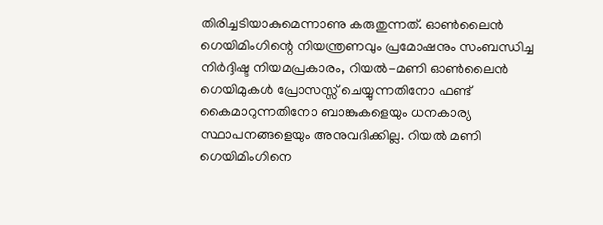തിരിച്ചടിയാകുമെന്നാണു കരുതുന്നത്. ഓണ്‍ലൈന്‍ ഗെയിമിംഗിന്റെ നിയന്ത്രണവും പ്രമോഷനും സംബന്ധിച്ച നിര്‍ദ്ദിഷ്ട നിയമപ്രകാരം, റിയല്‍-മണി ഓണ്‍ലൈന്‍ ഗെയിമുകള്‍ പ്രോസസ്സ് ചെയ്യുന്നതിനോ ഫണ്ട് കൈമാറുന്നതിനോ ബാങ്കുകളെയും ധനകാര്യ സ്ഥാപനങ്ങളെയും അനുവദിക്കില്ല. റിയല്‍ മണി ഗെയിമിംഗിനെ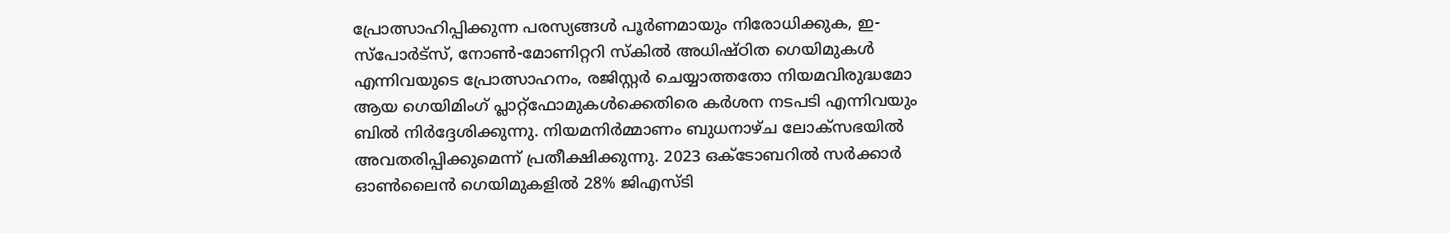പ്രോത്സാഹിപ്പിക്കുന്ന പരസ്യങ്ങള്‍ പൂര്‍ണമായും നിരോധിക്കുക, ഇ-സ്‌പോര്‍ട്‌സ്, നോണ്‍-മോണിറ്ററി സ്‌കില്‍ അധിഷ്ഠിത ഗെയിമുകള്‍ എന്നിവയുടെ പ്രോത്സാഹനം, രജിസ്റ്റര്‍ ചെയ്യാത്തതോ നിയമവിരുദ്ധമോ ആയ ഗെയിമിംഗ് പ്ലാറ്റ്ഫോമുകള്‍ക്കെതിരെ കര്‍ശന നടപടി എന്നിവയും ബില്‍ നിര്‍ദ്ദേശിക്കുന്നു. നിയമനിര്‍മ്മാണം ബുധനാഴ്ച ലോക്സഭയില്‍ അവതരിപ്പിക്കുമെന്ന് പ്രതീക്ഷിക്കുന്നു. 2023 ഒക്ടോബറില്‍ സര്‍ക്കാര്‍ ഓണ്‍ലൈന്‍ ഗെയിമുകളില്‍ 28% ജിഎസ്ടി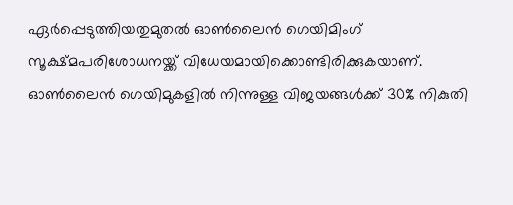ഏര്‍പ്പെടുത്തിയതുമുതല്‍ ഓണ്‍ലൈന്‍ ഗെയിമിംഗ് സൂക്ഷ്മപരിശോധനയ്ക്ക് വിധേയമായിക്കൊണ്ടിരിക്കുകയാണ്. ഓണ്‍ലൈന്‍ ഗെയിമുകളില്‍ നിന്നുള്ള വിജയങ്ങള്‍ക്ക് 30% നികുതി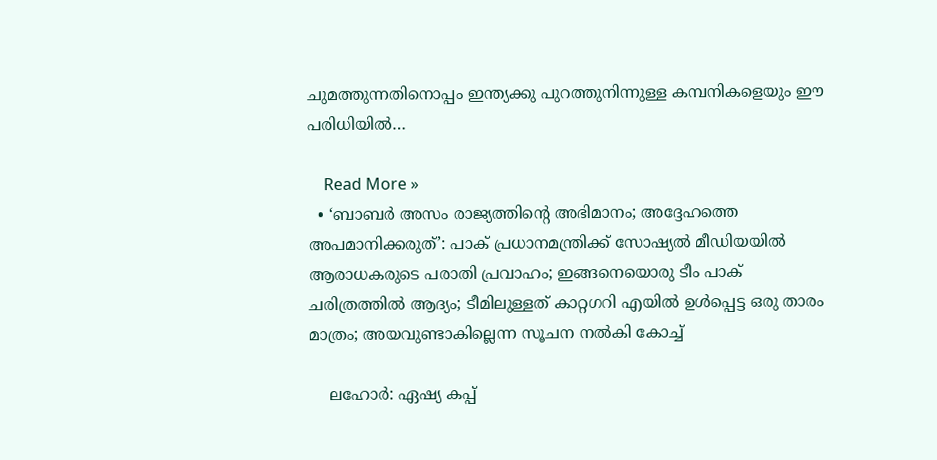ചുമത്തുന്നതിനൊപ്പം ഇന്ത്യക്കു പുറത്തുനിന്നുള്ള കമ്പനികളെയും ഈ പരിധിയില്‍…

    Read More »
  • ‘ബാബര്‍ അസം രാജ്യത്തിന്റെ അഭിമാനം; അദ്ദേഹത്തെ അപമാനിക്കരുത്’: പാക് പ്രധാനമന്ത്രിക്ക് സോഷ്യല്‍ മീഡിയയില്‍ ആരാധകരുടെ പരാതി പ്രവാഹം; ഇങ്ങനെയൊരു ടീം പാക് ചരിത്രത്തില്‍ ആദ്യം; ടീമിലുള്ളത് കാറ്റഗറി എയില്‍ ഉള്‍പ്പെട്ട ഒരു താരം മാത്രം; അയവുണ്ടാകില്ലെന്ന സൂചന നല്‍കി കോച്ച്

    ലഹോര്‍: ഏഷ്യ കപ്പ്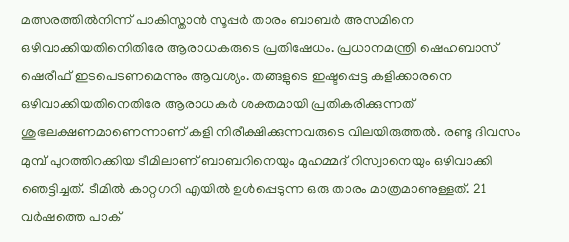മത്സരത്തില്‍നിന്ന് പാകിസ്താന്‍ സൂപ്പര്‍ താരം ബാബര്‍ അസമിനെ ഒഴിവാക്കിയതിനെിതിരേ ആരാധകരുടെ പ്രതിഷേധം. പ്രധാനമന്ത്രി ഷെഹബാസ് ഷെരീഫ് ഇടപെടണമെന്നും ആവശ്യം. തങ്ങളുടെ ഇഷ്ടപ്പെട്ട കളിക്കാരനെ ഒഴിവാക്കിയതിനെതിരേ ആരാധകര്‍ ശക്തമായി പ്രതികരിക്കുന്നത് ശുഭലക്ഷണമാണെന്നാണ് കളി നിരീക്ഷിക്കുന്നവരുടെ വിലയിരുത്തല്‍. രണ്ടു ദിവസം മുമ്പ് പുറത്തിറക്കിയ ടീമിലാണ് ബാബറിനെയും മുഹമ്മദ് റിസ്വാനെയും ഒഴിവാക്കി ഞെട്ടിച്ചത്. ടീമില്‍ കാറ്റഗറി എയില്‍ ഉള്‍പ്പെടുന്ന ഒരു താരം മാത്രമാണുള്ളത്. 21 വര്‍ഷത്തെ പാക്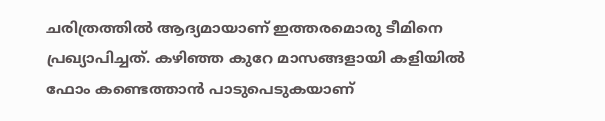ചരിത്രത്തില്‍ ആദ്യമായാണ് ഇത്തരമൊരു ടീമിനെ പ്രഖ്യാപിച്ചത്. കഴിഞ്ഞ കുറേ മാസങ്ങളായി കളിയില്‍ ഫോം കണ്ടെത്താന്‍ പാടുപെടുകയാണ്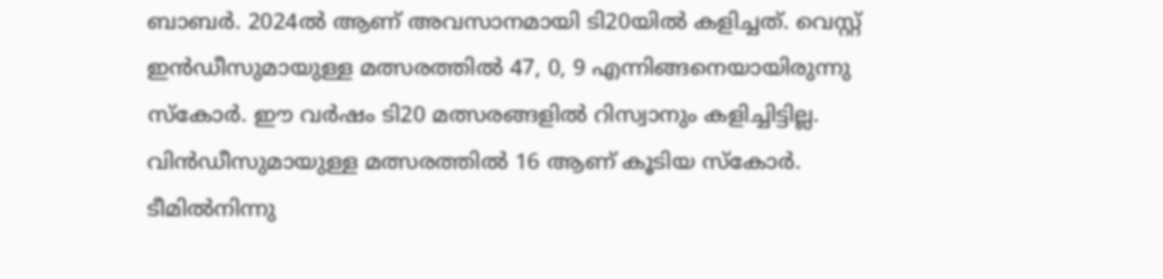ബാബര്‍. 2024ല്‍ ആണ് അവസാനമായി ടി20യില്‍ കളിച്ചത്. വെസ്റ്റ് ഇന്‍ഡീസുമായുള്ള മത്സരത്തില്‍ 47, 0, 9 എന്നിങ്ങനെയായിരുന്നു സ്‌കോര്‍. ഈ വര്‍ഷം ടി20 മത്സരങ്ങളില്‍ റിസ്വാനും കളിച്ചിട്ടില്ല. വിന്‍ഡീസുമായുള്ള മത്സരത്തില്‍ 16 ആണ് കൂടിയ സ്‌കോര്‍. ടീമില്‍നിന്നു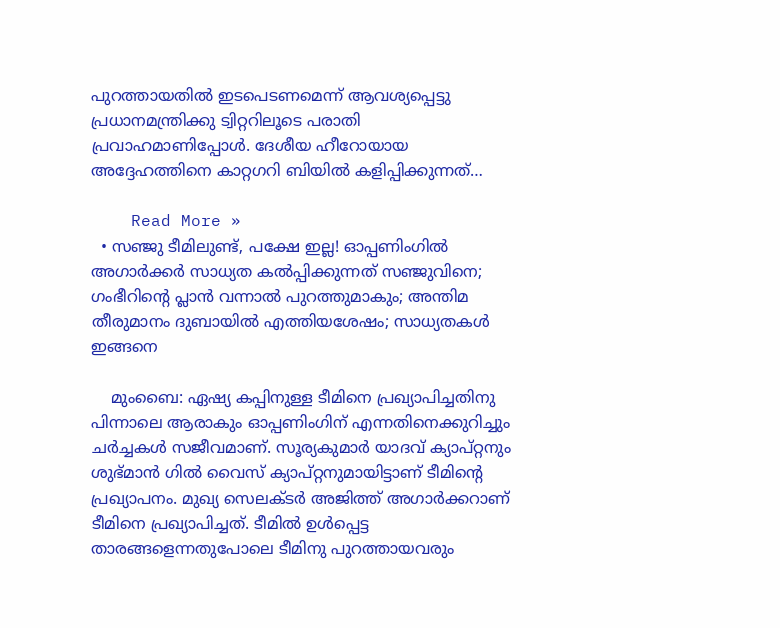പുറത്തായതില്‍ ഇടപെടണമെന്ന് ആവശ്യപ്പെട്ടു പ്രധാനമന്ത്രിക്കു ട്വിറ്ററിലൂടെ പരാതി പ്രവാഹമാണിപ്പോള്‍. ദേശീയ ഹീറോയായ അദ്ദേഹത്തിനെ കാറ്റഗറി ബിയില്‍ കളിപ്പിക്കുന്നത്…

    Read More »
  • സഞ്ജു ടീമിലുണ്ട്, പക്ഷേ ഇല്ല! ഓപ്പണിംഗില്‍ അഗാര്‍ക്കര്‍ സാധ്യത കല്‍പ്പിക്കുന്നത് സഞ്ജുവിനെ; ഗംഭീറിന്റെ പ്ലാന്‍ വന്നാല്‍ പുറത്തുമാകും; അന്തിമ തീരുമാനം ദുബായില്‍ എത്തിയശേഷം; സാധ്യതകള്‍ ഇങ്ങനെ

    മുംബൈ: ഏഷ്യ കപ്പിനുള്ള ടീമിനെ പ്രഖ്യാപിച്ചതിനു പിന്നാലെ ആരാകും ഓപ്പണിംഗിന് എന്നതിനെക്കുറിച്ചും ചര്‍ച്ചകള്‍ സജീവമാണ്. സൂര്യകുമാര്‍ യാദവ് ക്യാപ്റ്റനും ശുഭ്മാന്‍ ഗില്‍ വൈസ് ക്യാപ്റ്റനുമായിട്ടാണ് ടീമിന്റെ പ്രഖ്യാപനം. മുഖ്യ സെലക്ടര്‍ അജിത്ത് അഗാര്‍ക്കറാണ് ടീമിനെ പ്രഖ്യാപിച്ചത്. ടീമില്‍ ഉള്‍പ്പെട്ട താരങ്ങളെന്നതുപോലെ ടീമിനു പുറത്തായവരും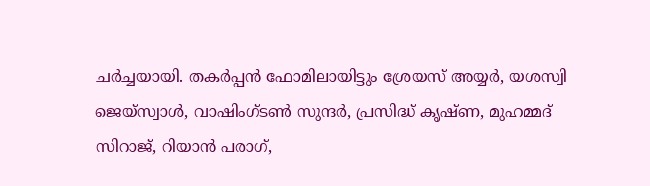ചര്‍ച്ചയായി. തകര്‍പ്പന്‍ ഫോമിലായിട്ടും ശ്രേയസ് അയ്യര്‍, യശസ്വി ജെയ്‌സ്വാള്‍, വാഷിംഗ്ടണ്‍ സുന്ദര്‍, പ്രസിദ്ധ് കൃഷ്ണ, മുഹമ്മദ് സിറാജ്, റിയാന്‍ പരാഗ്,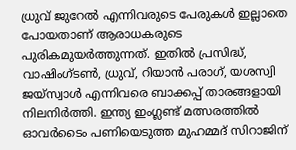ധ്രുവ് ജുറേല്‍ എന്നിവരുടെ പേരുകള്‍ ഇല്ലാതെ പോയതാണ് ആരാധകരുടെ പുരികമുയര്‍ത്തുന്നത്. ഇതില്‍ പ്രസിദ്ധ്, വാഷിംഗ്ടണ്‍, ധ്രുവ്, റിയാന്‍ പരാഗ്, യശസ്വി ജയ്‌സ്വാള്‍ എന്നിവരെ ബാക്കപ്പ് താരങ്ങളായി നിലനിര്‍ത്തി. ഇന്ത്യ ഇംഗ്ലണ്ട് മത്സരത്തില്‍ ഓവര്‍ടൈം പണിയെടുത്ത മുഹമ്മദ് സിറാജിന്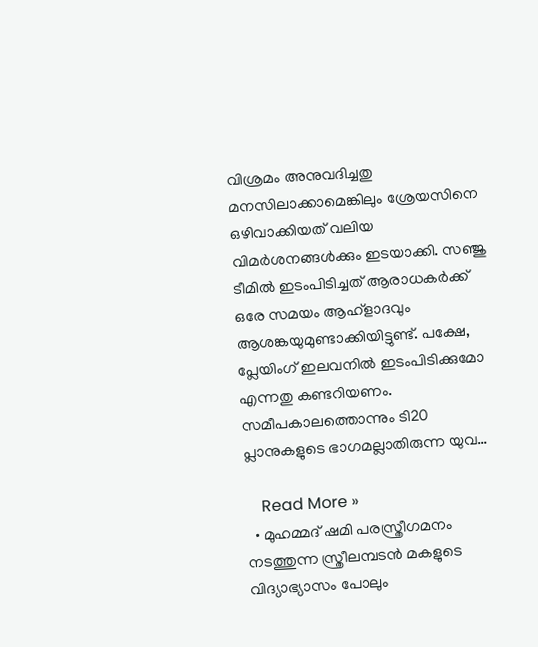വിശ്രമം അനുവദിച്ചതു മനസിലാക്കാമെങ്കിലും ശ്രേയസിനെ ഒഴിവാക്കിയത് വലിയ വിമര്‍ശനങ്ങള്‍ക്കും ഇടയാക്കി. സഞ്ജു ടീമില്‍ ഇടംപിടിച്ചത് ആരാധകര്‍ക്ക് ഒരേ സമയം ആഹ്‌ളാദവും ആശങ്കയുമുണ്ടാക്കിയിട്ടുണ്ട്. പക്ഷേ, പ്ലേയിംഗ് ഇലവനില്‍ ഇടംപിടിക്കുമോ എന്നതു കണ്ടറിയണം. സമീപകാലത്തൊന്നും ടി20 പ്ലാനുകളുടെ ഭാഗമല്ലാതിരുന്ന യുവ…

    Read More »
  • മുഹമ്മദ് ഷമി പരസ്ത്രീഗമനം നടത്തുന്ന സ്ത്രീലമ്പടന്‍ മകളുടെ വിദ്യാഭ്യാസം പോലും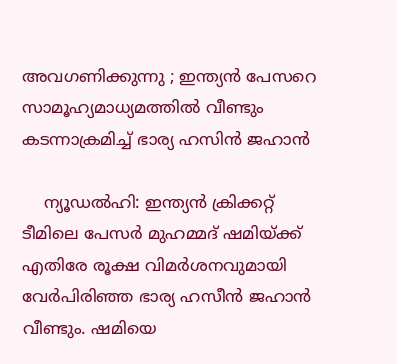അവഗണിക്കുന്നു ; ഇന്ത്യന്‍ പേസറെ സാമൂഹ്യമാധ്യമത്തില്‍ വീണ്ടും കടന്നാക്രമിച്ച് ഭാര്യ ഹസിന്‍ ജഹാന്‍

    ന്യൂഡല്‍ഹി: ഇന്ത്യന്‍ ക്രിക്കറ്റ് ടീമിലെ പേസര്‍ മുഹമ്മദ് ഷമിയ്ക്ക് എതിരേ രൂക്ഷ വിമര്‍ശനവുമായി വേര്‍പിരിഞ്ഞ ഭാര്യ ഹസീന്‍ ജഹാന്‍ വീണ്ടും. ഷമിയെ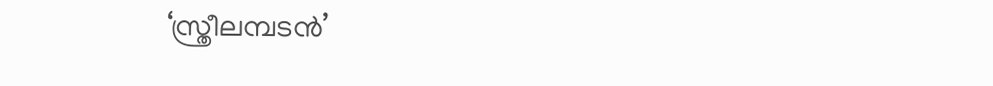‘സ്ത്രീലമ്പടന്‍’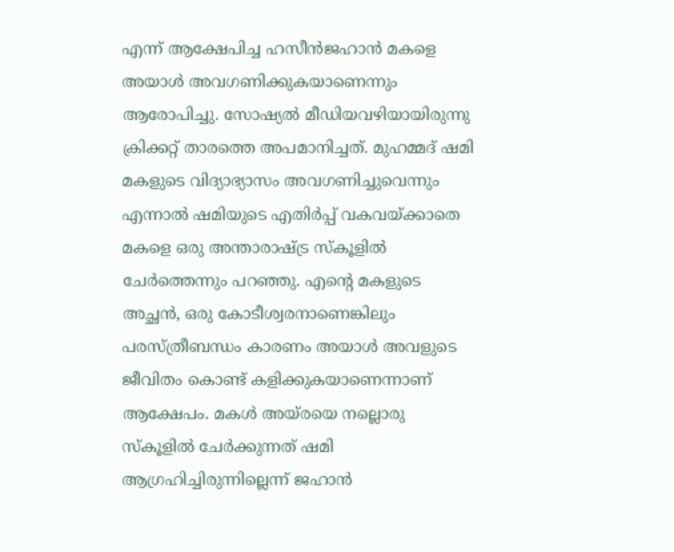എന്ന് ആക്ഷേപിച്ച ഹസീന്‍ജഹാന്‍ മകളെ അയാള്‍ അവഗണിക്കുകയാണെന്നും ആരോപിച്ചു. സോഷ്യല്‍ മീഡിയവഴിയായിരുന്നു ക്രിക്കറ്റ് താരത്തെ അപമാനിച്ചത്. മുഹമ്മദ് ഷമി മകളുടെ വിദ്യാഭ്യാസം അവഗണിച്ചുവെന്നും എന്നാല്‍ ഷമിയുടെ എതിര്‍പ്പ് വകവയ്ക്കാതെ മകളെ ഒരു അന്താരാഷ്ട്ര സ്‌കൂളില്‍ ചേര്‍ത്തെന്നും പറഞ്ഞു. എന്റെ മകളുടെ അച്ഛന്‍, ഒരു കോടീശ്വരനാണെങ്കിലും പരസ്ത്രീബന്ധം കാരണം അയാള്‍ അവളുടെ ജീവിതം കൊണ്ട് കളിക്കുകയാണെന്നാണ് ആക്ഷേപം. മകള്‍ അയ്‌രയെ നല്ലൊരു സ്‌കൂളില്‍ ചേര്‍ക്കുന്നത് ഷമി ആഗ്രഹിച്ചിരുന്നില്ലെന്ന് ജഹാന്‍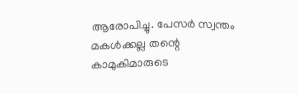ആരോപിച്ചു. പേസര്‍ സ്വന്തം മകള്‍ക്കല്ല തന്റെ കാമുകിമാരുടെ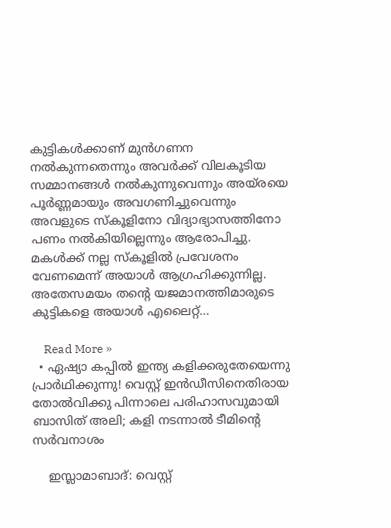കുട്ടികള്‍ക്കാണ് മുന്‍ഗണന നല്‍കുന്നതെന്നും അവര്‍ക്ക് വിലകൂടിയ സമ്മാനങ്ങള്‍ നല്‍കുന്നുവെന്നും അയ്രയെ പൂര്‍ണ്ണമായും അവഗണിച്ചുവെന്നും അവളുടെ സ്‌കൂളിനോ വിദ്യാഭ്യാസത്തിനോ പണം നല്‍കിയില്ലെന്നും ആരോപിച്ചു. മകള്‍ക്ക് നല്ല സ്‌കൂളില്‍ പ്രവേശനം വേണമെന്ന് അയാള്‍ ആഗ്രഹിക്കുന്നില്ല. അതേസമയം തന്റെ യജമാനത്തിമാരുടെ കുട്ടികളെ അയാള്‍ എലൈറ്റ്…

    Read More »
  • ഏഷ്യാ കപ്പില്‍ ഇന്ത്യ കളിക്കരുതേയെന്നു പ്രാര്‍ഥിക്കുന്നു! വെസ്റ്റ് ഇന്‍ഡീസിനെതിരായ തോല്‍വിക്കു പിന്നാലെ പരിഹാസവുമായി ബാസിത് അലി; കളി നടന്നാല്‍ ടീമിന്റെ സര്‍വനാശം

    ഇസ്ലാമാബാദ്: വെസ്റ്റ്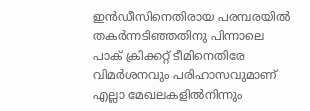ഇന്‍ഡീസിനെതിരായ പരമ്പരയില്‍ തകര്‍ന്നടിഞ്ഞതിനു പിന്നാലെ പാക് ക്രിക്കറ്റ് ടീമിനെതിരേ വിമര്‍ശനവും പരിഹാസവുമാണ് എല്ലാ മേഖലകളില്‍നിന്നും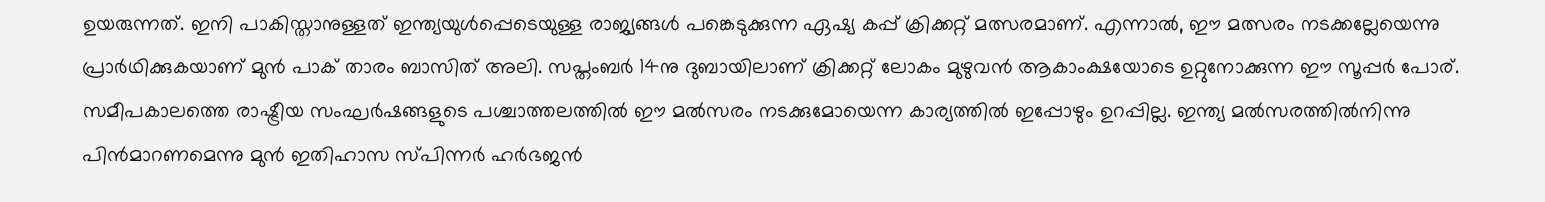ഉയരുന്നത്. ഇനി പാകിസ്താനുള്ളത് ഇന്ത്യയുള്‍പ്പെടെയുള്ള രാജ്യങ്ങള്‍ പങ്കെടുക്കുന്ന ഏഷ്യ കപ്പ് ക്രിക്കറ്റ് മത്സരമാണ്. എന്നാല്‍, ഈ മത്സരം നടക്കല്ലേയെന്നു പ്രാര്‍ഥിക്കുകയാണ് മുന്‍ പാക് താരം ബാസിത് അലി. സപ്തംബര്‍ 14നു ദുബായിലാണ് ക്രിക്കറ്റ് ലോകം മുഴുവന്‍ ആകാംക്ഷയോടെ ഉറ്റുനോക്കുന്ന ഈ സൂപ്പര്‍ പോര്. സമീപകാലത്തെ രാഷ്ട്രീയ സംഘര്‍ഷങ്ങളുടെ പശ്ചാത്തലത്തില്‍ ഈ മല്‍സരം നടക്കുമോയെന്ന കാര്യത്തില്‍ ഇപ്പോഴും ഉറപ്പില്ല. ഇന്ത്യ മല്‍സരത്തില്‍നിന്നു പിന്‍മാറണമെന്നു മുന്‍ ഇതിഹാസ സ്പിന്നര്‍ ഹര്‍ഭജന്‍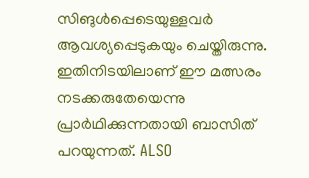സിങുള്‍പ്പെടെയുള്ളവര്‍ ആവശ്യപ്പെടുകയും ചെയ്തിരുന്നു. ഇതിനിടയിലാണ് ഈ മത്സരം നടക്കരുതേയെന്നു പ്രാര്‍ഥിക്കുന്നതായി ബാസിത് പറയുന്നത്. ALSO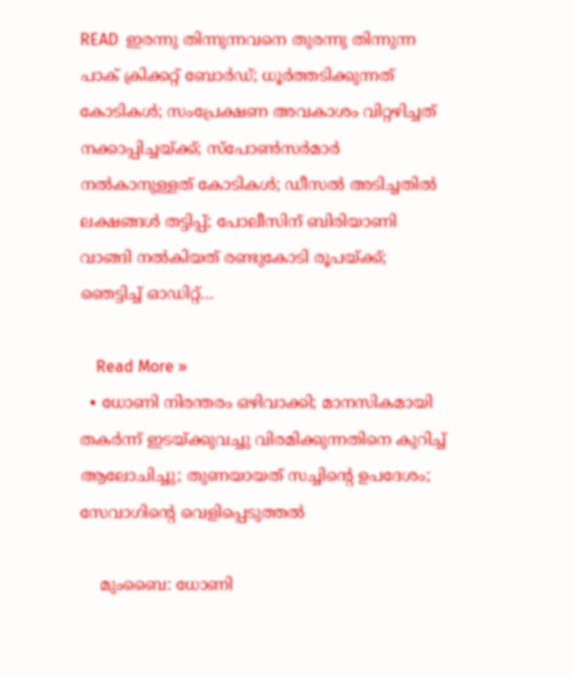READ  ഇരന്നു തിന്നുന്നവനെ തുരന്നു തിന്നുന്ന പാക് ക്രിക്കറ്റ് ബോര്‍ഡ്; ധൂര്‍ത്തടിക്കുന്നത് കോടികള്‍; സംപ്രേക്ഷണ അവകാശം വിറ്റഴിച്ചത് നക്കാപ്പിച്ചയ്ക്ക്; സ്‌പോണ്‍സര്‍മാര്‍ നല്‍കാനുള്ളത് കോടികള്‍; ഡീസല്‍ അടിച്ചതില്‍ ലക്ഷങ്ങള്‍ തട്ടിപ്പ്; പോലീസിന് ബിരിയാണി വാങ്ങി നല്‍കിയത് രണ്ടുകോടി രൂപയ്ക്ക്; ഞെട്ടിച്ച് ഓഡിറ്റ്…

    Read More »
  • ധോണി നിരന്തരം ഒഴിവാക്കി; മാനസികമായി തകര്‍ന്ന് ഇടയ്ക്കുവച്ചു വിരമിക്കുന്നതിനെ കുറിച്ച് ആലോചിച്ചു; തുണയായത് സച്ചിന്റെ ഉപദേശം; സേവാഗിന്റെ വെളിപ്പെടുത്തല്‍

    മുംബൈ: ധോണി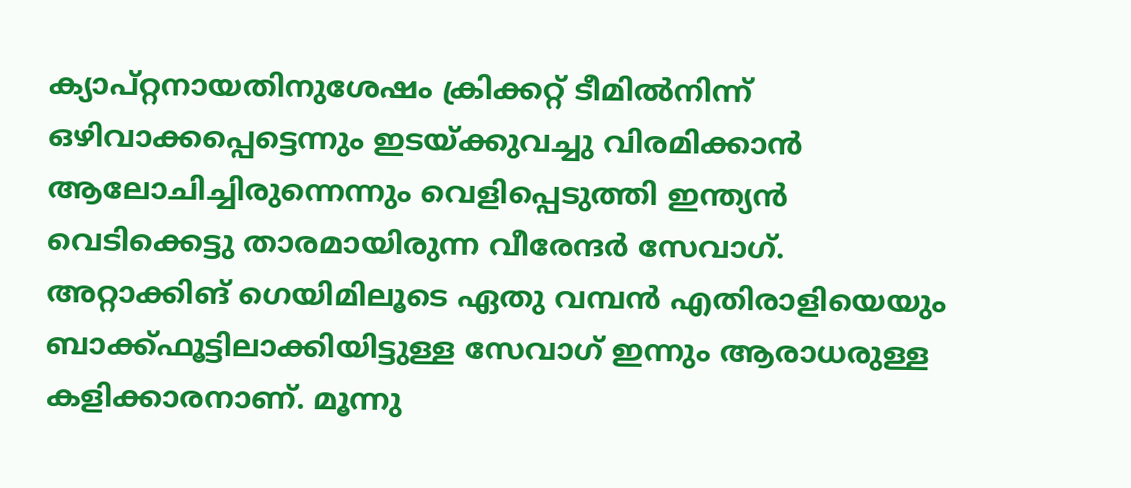ക്യാപ്റ്റനായതിനുശേഷം ക്രിക്കറ്റ് ടീമില്‍നിന്ന് ഒഴിവാക്കപ്പെട്ടെന്നും ഇടയ്ക്കുവച്ചു വിരമിക്കാന്‍ ആലോചിച്ചിരുന്നെന്നും വെളിപ്പെടുത്തി ഇന്ത്യന്‍ വെടിക്കെട്ടു താരമായിരുന്ന വീരേന്ദര്‍ സേവാഗ്. അറ്റാക്കിങ് ഗെയിമിലൂടെ ഏതു വമ്പന്‍ എതിരാളിയെയും ബാക്ക്ഫൂട്ടിലാക്കിയിട്ടുള്ള സേവാഗ് ഇന്നും ആരാധരുള്ള കളിക്കാരനാണ്. മൂന്നു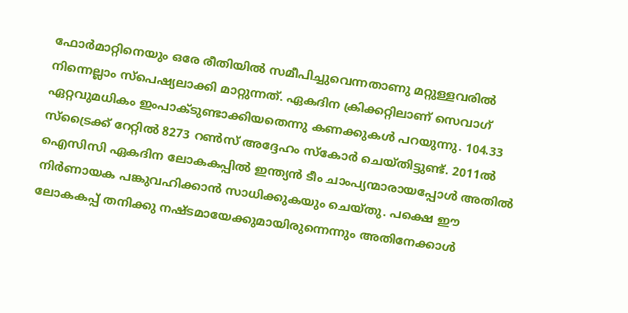ഫോര്‍മാറ്റിനെയും ഒരേ രീതിയില്‍ സമീപിച്ചുവെന്നതാണു മറ്റുള്ളവരില്‍ നിന്നെല്ലാം സ്പെഷ്യലാക്കി മാറ്റുന്നത്. ഏകദിന ക്രിക്കറ്റിലാണ് സെവാഗ് ഏറ്റവുമധികം ഇംപാക്ടുണ്ടാക്കിയതെന്നു കണക്കുകള്‍ പറയുന്നു. 104.33 സ്ട്രൈക്ക് റേറ്റില്‍ 8273 റണ്‍സ് അദ്ദേഹം സ്‌കോര്‍ ചെയ്തിട്ടുണ്ട്. 2011ല്‍ ഐസിസി ഏകദിന ലോകകപ്പില്‍ ഇന്ത്യന്‍ ടീം ചാംപ്യന്മാരായപ്പോള്‍ അതില്‍ നിര്‍ണായക പങ്കുവഹിക്കാന്‍ സാധിക്കുകയും ചെയ്തു. പക്ഷെ ഈ ലോകകപ്പ് തനിക്കു നഷ്ടമായേക്കുമായിരുന്നെന്നും അതിനേക്കാള്‍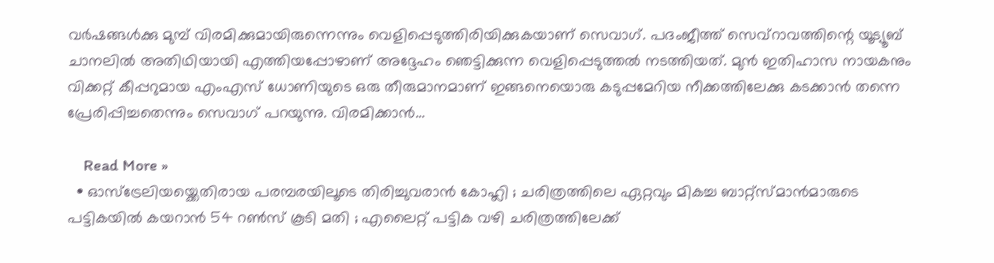വര്‍ഷങ്ങള്‍ക്കു മുമ്പ് വിരമിക്കുമായിരുന്നെന്നും വെളിപ്പെടുത്തിരിയിക്കുകയാണ് സെവാഗ്. പദംജീത്ത് സെവ്റാവത്തിന്റെ യൂട്യൂബ് ചാനലില്‍ അതിഥിയായി എത്തിയപ്പോഴാണ് അദ്ദേഹം ഞെട്ടിക്കുന്ന വെളിപ്പെടുത്തല്‍ നടത്തിയത്. മുന്‍ ഇതിഹാസ നായകനും വിക്കറ്റ് കീപ്പറുമായ എംഎസ് ധോണിയുടെ ഒരു തീരുമാനമാണ് ഇങ്ങനെയൊരു കടുപ്പമേറിയ നീക്കത്തിലേക്കു കടക്കാന്‍ തന്നെ പ്രേരിപ്പിച്ചതെന്നും സെവാഗ് പറയുന്നു. വിരമിക്കാന്‍…

    Read More »
  • ഓസ്ട്രേലിയയ്ക്കെതിരായ പരമ്പരയിലൂടെ തിരിച്ചുവരാന്‍ കോഹ്ലി ; ചരിത്രത്തിലെ ഏറ്റവും മികച്ച ബാറ്റ്സ്മാന്‍മാരുടെ പട്ടികയില്‍ കയറാന്‍ 54 റണ്‍സ് കൂടി മതി ; എലൈറ്റ് പട്ടിക വഴി ചരിത്രത്തിലേക്ക്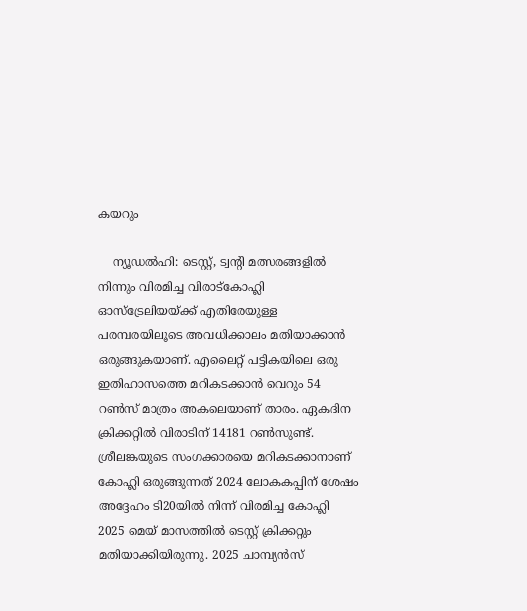കയറും

    ന്യൂഡല്‍ഹി: ടെസ്റ്റ്, ട്വന്റി മത്സരങ്ങളില്‍ നിന്നും വിരമിച്ച വിരാട്‌കോഹ്ലി ഓസ്‌ട്രേലിയയ്ക്ക് എതിരേയുള്ള പരമ്പരയിലൂടെ അവധിക്കാലം മതിയാക്കാന്‍ ഒരുങ്ങുകയാണ്. എലൈറ്റ് പട്ടികയിലെ ഒരു ഇതിഹാസത്തെ മറികടക്കാന്‍ വെറും 54 റണ്‍സ് മാത്രം അകലെയാണ് താരം. ഏകദിന ക്രിക്കറ്റില്‍ വിരാടിന് 14181 റണ്‍സുണ്ട്. ശ്രീലങ്കയുടെ സംഗക്കാരയെ മറികടക്കാനാണ് കോഹ്ലി ഒരുങ്ങുന്നത് 2024 ലോകകപ്പിന് ശേഷം അദ്ദേഹം ടി20യില്‍ നിന്ന് വിരമിച്ച കോഹ്ലി 2025 മെയ് മാസത്തില്‍ ടെസ്റ്റ് ക്രിക്കറ്റും മതിയാക്കിയിരുന്നു. 2025 ചാമ്പ്യന്‍സ്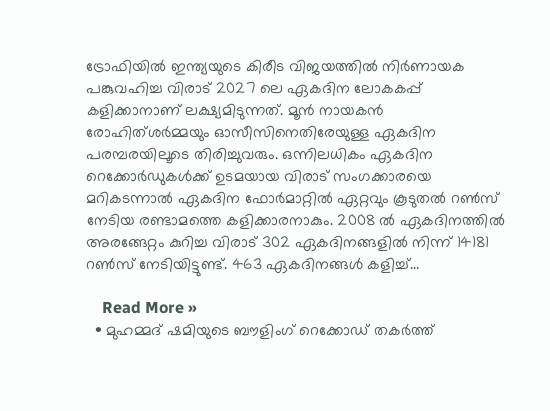ട്രോഫിയില്‍ ഇന്ത്യയുടെ കിരീട വിജയത്തില്‍ നിര്‍ണായക പങ്കുവഹിച്ച വിരാട് 2027 ലെ ഏകദിന ലോകകപ്പ് കളിക്കാനാണ് ലക്ഷ്യമിടുന്നത്. മൂന്‍ നായകന്‍ രോഹിത്ശര്‍മ്മയും ഓസീസിനെതിരേയുള്ള ഏകദിന പരമ്പരയിലൂടെ തിരിച്ചുവരും. ഒന്നിലധികം ഏകദിന റെക്കോര്‍ഡുകള്‍ക്ക് ഉടമയായ വിരാട് സംഗക്കാരയെ മറികടന്നാല്‍ ഏകദിന ഫോര്‍മാറ്റില്‍ ഏറ്റവും കൂടുതല്‍ റണ്‍സ് നേടിയ രണ്ടാമത്തെ കളിക്കാരനാകും. 2008 ല്‍ ഏകദിനത്തില്‍ അരങ്ങേറ്റം കുറിച്ച വിരാട് 302 ഏകദിനങ്ങളില്‍ നിന്ന് 14181 റണ്‍സ് നേടിയിട്ടുണ്ട്. 463 ഏകദിനങ്ങള്‍ കളിച്ച്…

    Read More »
  • മുഹമ്മദ് ഷമിയുടെ ബൗളിംഗ് റെക്കോഡ് തകര്‍ത്ത്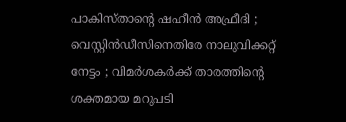പാകിസ്താന്റെ ഷഹീന്‍ അഫ്രീദി ; വെസ്റ്റിന്‍ഡീസിനെതിരേ നാലുവിക്കറ്റ് നേട്ടം ; വിമര്‍ശകര്‍ക്ക് താരത്തിന്റെ ശക്തമായ മറുപടി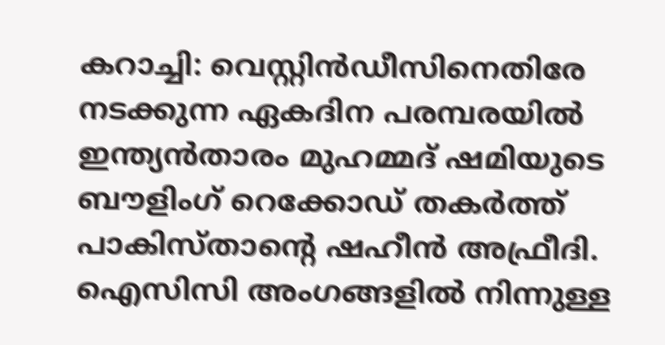കറാച്ചി: വെസ്റ്റിന്‍ഡീസിനെതിരേ നടക്കുന്ന ഏകദിന പരമ്പരയില്‍ ഇന്ത്യന്‍താരം മുഹമ്മദ് ഷമിയുടെ ബൗളിംഗ് റെക്കോഡ് തകര്‍ത്ത് പാകിസ്താന്റെ ഷഹീന്‍ അഫ്രീദി. ഐസിസി അംഗങ്ങളില്‍ നിന്നുള്ള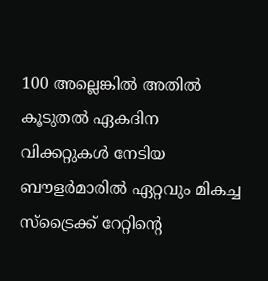100 അല്ലെങ്കില്‍ അതില്‍ കൂടുതല്‍ ഏകദിന വിക്കറ്റുകള്‍ നേടിയ ബൗളര്‍മാരില്‍ ഏറ്റവും മികച്ച സ്‌ട്രൈക്ക് റേറ്റിന്റെ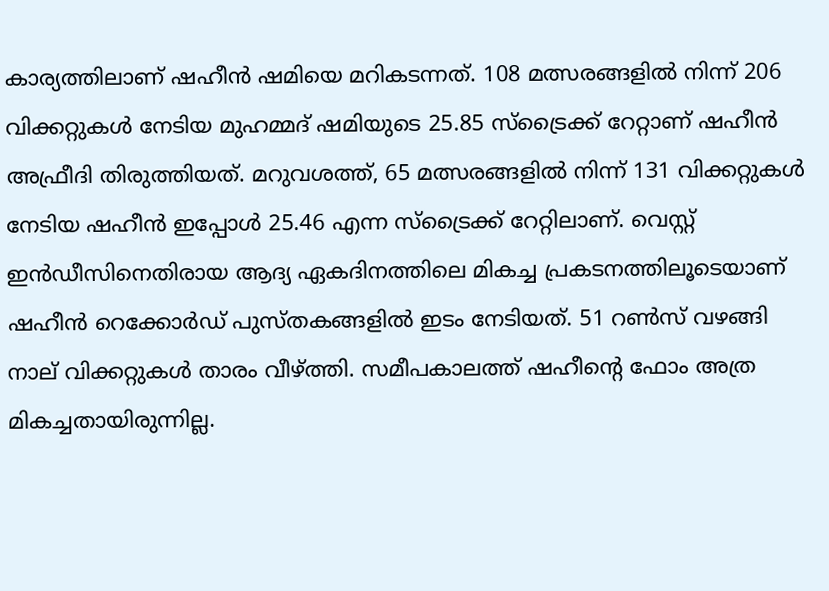കാര്യത്തിലാണ് ഷഹീന്‍ ഷമിയെ മറികടന്നത്. 108 മത്സരങ്ങളില്‍ നിന്ന് 206 വിക്കറ്റുകള്‍ നേടിയ മുഹമ്മദ് ഷമിയുടെ 25.85 സ്‌ട്രൈക്ക് റേറ്റാണ് ഷഹീന്‍ അഫ്രീദി തിരുത്തിയത്. മറുവശത്ത്, 65 മത്സരങ്ങളില്‍ നിന്ന് 131 വിക്കറ്റുകള്‍ നേടിയ ഷഹീന്‍ ഇപ്പോള്‍ 25.46 എന്ന സ്‌ട്രൈക്ക് റേറ്റിലാണ്. വെസ്റ്റ് ഇന്‍ഡീസിനെതിരായ ആദ്യ ഏകദിനത്തിലെ മികച്ച പ്രകടനത്തിലൂടെയാണ് ഷഹീന്‍ റെക്കോര്‍ഡ് പുസ്തകങ്ങളില്‍ ഇടം നേടിയത്. 51 റണ്‍സ് വഴങ്ങി നാല് വിക്കറ്റുകള്‍ താരം വീഴ്ത്തി. സമീപകാലത്ത് ഷഹീന്റെ ഫോം അത്ര മികച്ചതായിരുന്നില്ല.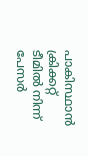പാകിസ്ഥാന്‍ ക്രിക്കറ്റ് ടീമില്‍ നിന്ന് പേസര്‍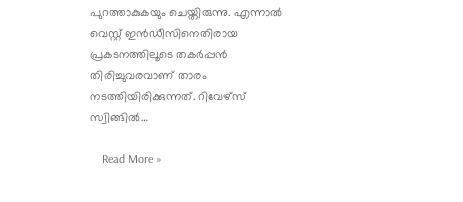പുറത്താകുകയും ചെയ്തിരുന്നു. എന്നാല്‍ വെസ്റ്റ് ഇന്‍ഡീസിനെതിരായ പ്രകടനത്തിലൂടെ തകര്‍പ്പന്‍ തിരിച്ചുവരവാണ് താരം നടത്തിയിരിക്കുന്നത്. റിവേഴ്സ് സ്വിങ്ങില്‍…

    Read More »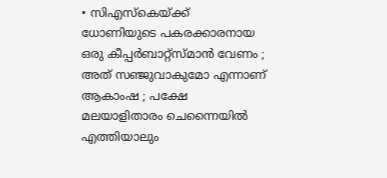• സിഎസ്‌കെയ്ക്ക് ധോണിയുടെ പകരക്കാരനായ ഒരു കീപ്പര്‍ബാറ്റ്‌സ്മാന്‍ വേണം ; അത് സഞ്ജുവാകുമോ എന്നാണ് ആകാംഷ ; പക്ഷേ മലയാളിതാരം ചെന്നൈയില്‍ എത്തിയാലും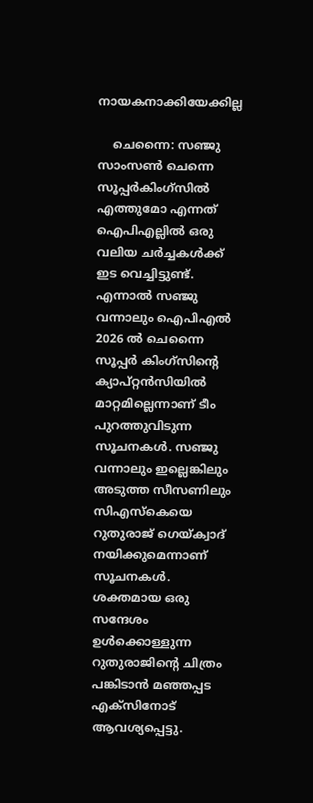നായകനാക്കിയേക്കില്ല

    ചെന്നൈ: സഞ്ജു സാംസണ്‍ ചെന്നെ സൂപ്പര്‍കിംഗ്‌സില്‍ എത്തുമോ എന്നത് ഐപിഎല്ലില്‍ ഒരു വലിയ ചര്‍ച്ചകള്‍ക്ക് ഇട വെച്ചിട്ടുണ്ട്. എന്നാല്‍ സഞ്ജു വന്നാലും ഐപിഎല്‍ 2026 ല്‍ ചെന്നൈ സൂപ്പര്‍ കിംഗ്സിന്റെ ക്യാപ്റ്റന്‍സിയില്‍ മാറ്റമില്ലെന്നാണ് ടീം പുറത്തുവിടുന്ന സൂചനകള്‍. സഞ്ജു വന്നാലും ഇല്ലെങ്കിലും അടുത്ത സീസണിലും സിഎസ്‌കെയെ റുതുരാജ് ഗെയ്ക്വാദ് നയിക്കുമെന്നാണ് സൂചനകള്‍. ശക്തമായ ഒരു സന്ദേശം ഉള്‍ക്കൊള്ളുന്ന റുതുരാജിന്റെ ചിത്രം പങ്കിടാന്‍ മഞ്ഞപ്പട എക്സിനോട് ആവശ്യപ്പെട്ടു.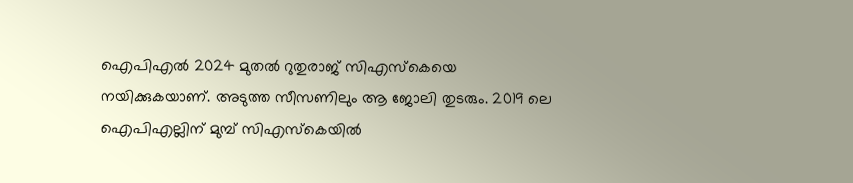ഐപിഎല്‍ 2024 മുതല്‍ റുതുരാജ് സിഎസ്‌കെയെ നയിക്കുകയാണ്. അടുത്ത സീസണിലും ആ ജോലി തുടരും. 2019 ലെ ഐപിഎല്ലിന് മുമ്പ് സിഎസ്‌കെയില്‍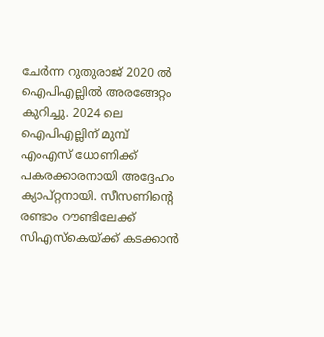ചേര്‍ന്ന റുതുരാജ് 2020 ല്‍ ഐപിഎല്ലില്‍ അരങ്ങേറ്റം കുറിച്ചു. 2024 ലെ ഐപിഎല്ലിന് മുമ്പ് എംഎസ് ധോണിക്ക് പകരക്കാരനായി അദ്ദേഹം ക്യാപ്റ്റനായി. സീസണിന്റെ രണ്ടാം റൗണ്ടിലേക്ക് സിഎസ്‌കെയ്ക്ക് കടക്കാന്‍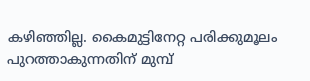കഴിഞ്ഞില്ല. കൈമുട്ടിനേറ്റ പരിക്കുമൂലം പുറത്താകുന്നതിന് മുമ്പ്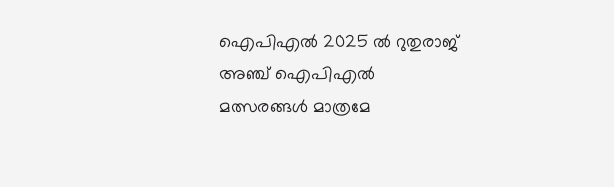ഐപിഎല്‍ 2025 ല്‍ റുതുരാജ് അഞ്ച് ഐപിഎല്‍ മത്സരങ്ങള്‍ മാത്രമേ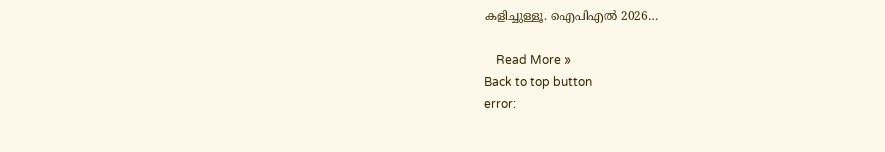കളിച്ചുള്ളൂ. ഐപിഎല്‍ 2026…

    Read More »
Back to top button
error: